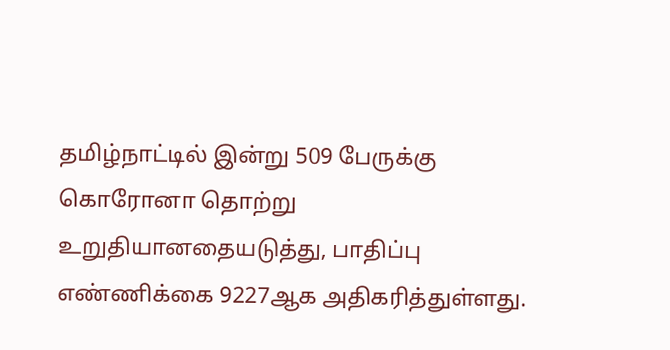தமிழ்நாட்டில் இன்று 509 பேருக்கு கொரோனா தொற்று உறுதியானதையடுத்து, பாதிப்பு எண்ணிக்கை 9227ஆக அதிகரித்துள்ளது.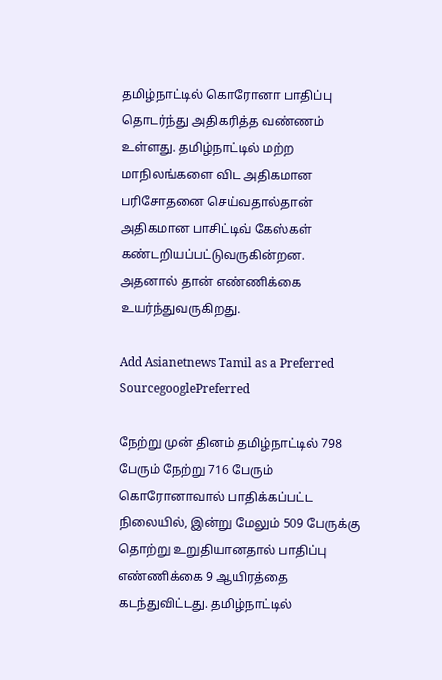தமிழ்நாட்டில் கொரோனா பாதிப்பு தொடர்ந்து அதிகரித்த வண்ணம் உள்ளது. தமிழ்நாட்டில் மற்ற மாநிலங்களை விட அதிகமான பரிசோதனை செய்வதால்தான் அதிகமான பாசிட்டிவ் கேஸ்கள் கண்டறியப்பட்டுவருகின்றன. அதனால் தான் எண்ணிக்கை உயர்ந்துவருகிறது.

Add Asianetnews Tamil as a Preferred SourcegooglePreferred

நேற்று முன் தினம் தமிழ்நாட்டில் 798 பேரும் நேற்று 716 பேரும் கொரோனாவால் பாதிக்கப்பட்ட நிலையில், இன்று மேலும் 509 பேருக்கு தொற்று உறுதியானதால் பாதிப்பு எண்ணிக்கை 9 ஆயிரத்தை கடந்துவிட்டது. தமிழ்நாட்டில்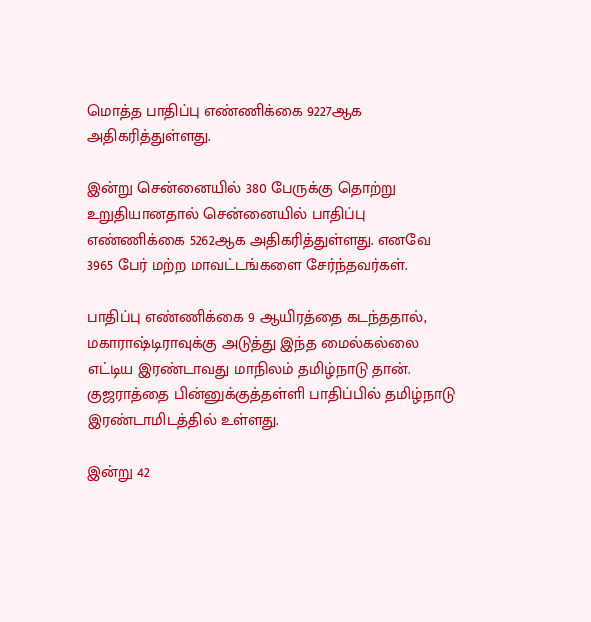மொத்த பாதிப்பு எண்ணிக்கை 9227ஆக அதிகரித்துள்ளது.

இன்று சென்னையில் 380 பேருக்கு தொற்று உறுதியானதால் சென்னையில் பாதிப்பு எண்ணிக்கை 5262ஆக அதிகரித்துள்ளது. எனவே 3965 பேர் மற்ற மாவட்டங்களை சேர்ந்தவர்கள்.

பாதிப்பு எண்ணிக்கை 9 ஆயிரத்தை கடந்ததால், மகாராஷ்டிராவுக்கு அடுத்து இந்த மைல்கல்லை எட்டிய இரண்டாவது மாநிலம் தமிழ்நாடு தான். குஜராத்தை பின்னுக்குத்தள்ளி பாதிப்பில் தமிழ்நாடு இரண்டாமிடத்தில் உள்ளது.

இன்று 42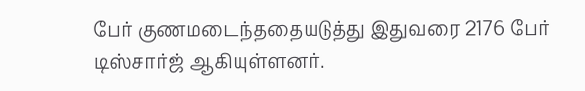பேர் குணமடைந்ததையடுத்து இதுவரை 2176 பேர் டிஸ்சார்ஜ் ஆகியுள்ளனர்.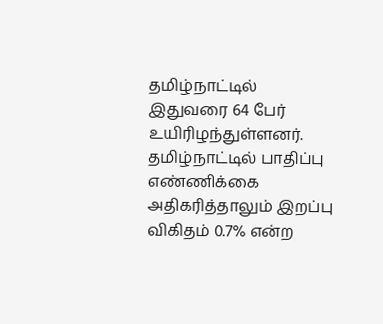தமிழ்நாட்டில் இதுவரை 64 பேர் உயிரிழந்துள்ளனர். தமிழ்நாட்டில் பாதிப்பு எண்ணிக்கை அதிகரித்தாலும் இறப்பு விகிதம் 0.7% என்ற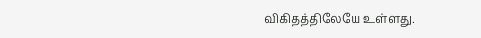விகிதத்திலேயே உள்ளது.